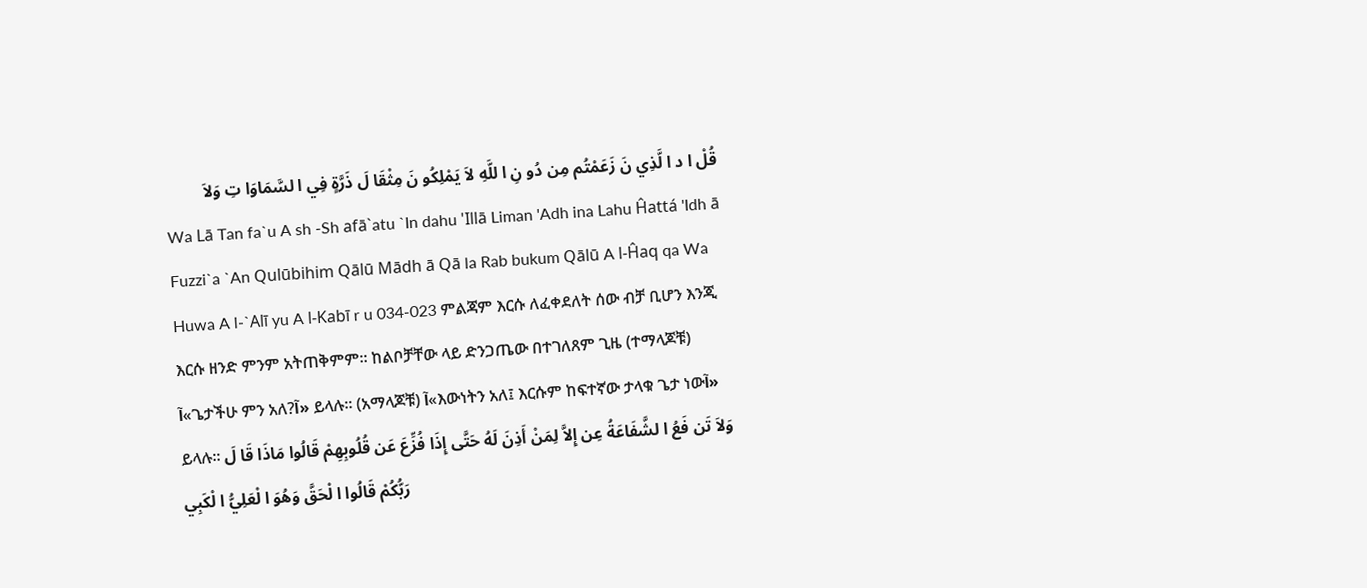قُلْ ا د ا لَّذِي نَ زَعَمْتُم مِن دُو نِ ا للَّهِ لاَ يَمْلِكُو نَ مِثْقَا لَ ذَرَّةٍ فِي ا لسَّمَاوَا تِ وَلاَ
Wa Lā Tan fa`u A sh -Sh afā`atu `In dahu 'Illā Liman 'Adh ina Lahu Ĥattá 'Idh ā Fuzzi`a `An Qulūbihim Qālū Mādh ā Qā la Rab bukum Qālū A l-Ĥaq qa Wa Huwa A l-`Alī yu A l-Kabī r u 034-023 ምልጃም እርሱ ለፈቀደለት ሰው ብቻ ቢሆን እንጂ እርሱ ዘንድ ምንም አትጠቅምም፡፡ ከልቦቻቸው ላይ ድንጋጤው በተገለጸም ጊዜ (ተማላጆቹ) آ«ጌታችሁ ምን አለ?آ» ይላሉ፡፡ (አማላጆቹ) آ«እውነትን አለ፤ እርሱም ከፍተኛው ታላቁ ጌታ ነውآ» ይላሉ፡፡ وَلاَ تَن فَعُ ا لشَّفَاعَةُ عِن إِلاَّ لِمَنْ أَذِنَ لَهُ حَتَّى إِذَا فُزِّعَ عَن قُلُوبِهِمْ قَالُوا مَاذَا قَا لَ رَبُّكُمْ قَالُوا ا لْحَقَّ وَهُوَ ا لْعَلِيُّ ا لْكَبِي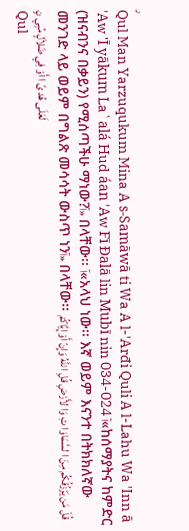ر
Qul Man Yarzuqukum Mina A s-Samāwā ti Wa A l-'Arđi Quli A l-Lahu Wa 'Inn ā 'Aw 'Ī yākum La`alá Hud áan 'Aw Fī Đalā lin Mubī nin 034-024 آ«ከሰማያትና ከምድር (ዝናብንና በቃይን) የሚሰጣችሁ ማነው?آ» በላቸው፡፡ آ«አላህ ነው፡፡ እኛ ወይም እናንተ በትክክለኛው መንገድ ላይ ወይም በግልጽ መሳሳት ውስጥ ነንآ» በላቸው፡፡ قُلْ مَن يَرْزُقُكُم مِنَ ا لسَّمَاوَا تِ وَا لأَرْضِ قُلِ ا للَّهُ وَإِنّ أَوْ إِيَّاكُمْ لَعَلَى هُد ىً ا أَوْ فِي ضَلاَلٍ مُبِي نٍ
Qul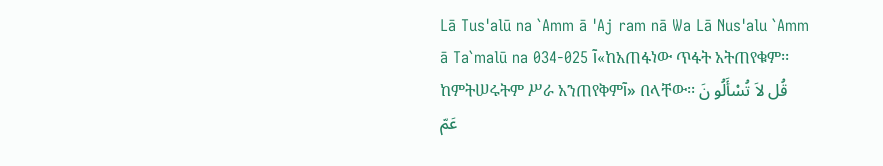Lā Tus'alū na `Amm ā 'Aj ram nā Wa Lā Nus'alu `Amm ā Ta`malū na 034-025 آ«ከአጠፋነው ጥፋት አትጠየቁም፡፡ ከምትሠሩትም ሥራ አንጠየቅምآ» በላቸው፡፡ قُل لاَ تُسْأَلُو نَ عَمّ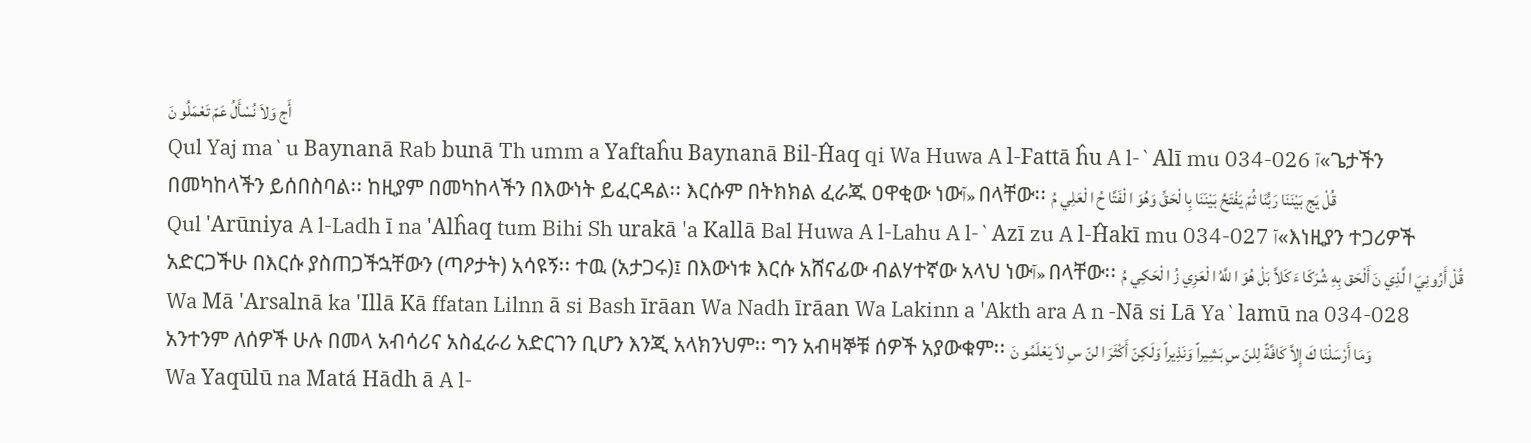أَج وَلاَ نُسْأَلُ عَمّ تَعْمَلُو نَ
Qul Yaj ma`u Baynanā Rab bunā Th umm a Yaftaĥu Baynanā Bil-Ĥaq qi Wa Huwa A l-Fattā ĥu A l-`Alī mu 034-026 آ«ጌታችን በመካከላችን ይሰበስባል፡፡ ከዚያም በመካከላችን በእውነት ይፈርዳል፡፡ እርሱም በትክክል ፈራጁ ዐዋቂው ነውآ» በላቸው፡፡ قُلْ يَج بَيْنَنَا رَبُّنَا ثُمّ يَفْتَحُ بَيْنَنَا بِا لْحَقِّ وَهُوَ ا لْفَتَّا حُ ا لْعَلِي مُ
Qul 'Arūniya A l-Ladh ī na 'Alĥaq tum Bihi Sh urakā 'a Kallā Bal Huwa A l-Lahu A l-`Azī zu A l-Ĥakī mu 034-027 آ«እነዚያን ተጋሪዎች አድርጋችሁ በእርሱ ያስጠጋችኋቸውን (ጣዖታት) አሳዩኝ፡፡ ተዉ (አታጋሩ)፤ በእውነቱ እርሱ አሸናፊው ብልሃተኛው አላህ ነውآ» በላቸው፡፡ قُلْ أَرُونِيَ ا لَّذِي نَ أَلْحَق بِهِ شُرَكَا ءَ كَلاَّ بَلْ هُوَ ا للَّهُ ا لْعَزِي زُ ا لْحَكِي مُ
Wa Mā 'Arsalnā ka 'Illā Kā ffatan Lilnn ā si Bash īrāan Wa Nadh īrāan Wa Lakinn a 'Akth ara A n -Nā si Lā Ya`lamū na 034-028 አንተንም ለሰዎች ሁሉ በመላ አብሳሪና አስፈራሪ አድርገን ቢሆን እንጂ አላክንህም፡፡ ግን አብዛኞቹ ሰዎች አያውቁም፡፡ وَمَا أَرْسَلْنَا كَ إِلاَّ كَافَّةً لِلنّ سِ بَشِيراً وَنَذِيراً وَلَكِنّ أَكْثَرَ ا لنّ سِ لاَ يَعْلَمُو نَ
Wa Yaqūlū na Matá Hādh ā A l-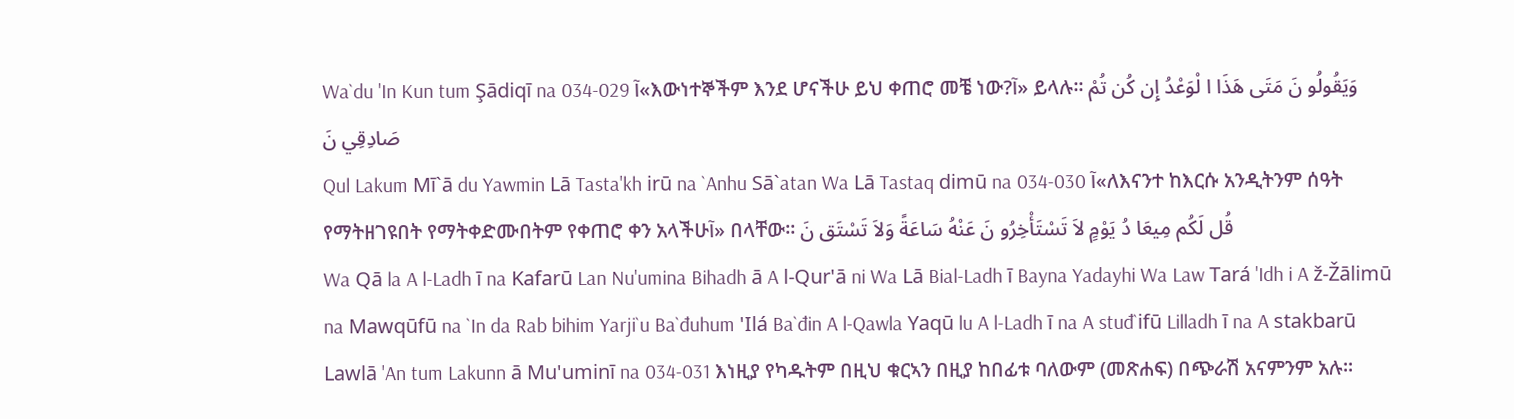Wa`du 'In Kun tum Şādiqī na 034-029 آ«እውነተኞችም እንደ ሆናችሁ ይህ ቀጠሮ መቼ ነው?آ» ይላሉ፡፡ وَيَقُولُو نَ مَتَى هَذَا ا لْوَعْدُ إِن كُن تُمْ صَادِقِي نَ
Qul Lakum Mī`ā du Yawmin Lā Tasta'kh irū na `Anhu Sā`atan Wa Lā Tastaq dimū na 034-030 آ«ለእናንተ ከእርሱ አንዲትንም ሰዓት የማትዘገዩበት የማትቀድሙበትም የቀጠሮ ቀን አላችሁآ» በላቸው፡፡ قُل لَكُم مِيعَا دُ يَوْمٍ لاَ تَسْتَأْخِرُو نَ عَنْهُ سَاعَةً وَلاَ تَسْتَق نَ
Wa Qā la A l-Ladh ī na Kafarū Lan Nu'umina Bihadh ā A l-Qur'ā ni Wa Lā Bial-Ladh ī Bayna Yadayhi Wa Law Tará 'Idh i A ž-Žālimū na Mawqūfū na `In da Rab bihim Yarji`u Ba`đuhum 'Ilá Ba`đin A l-Qawla Yaqū lu A l-Ladh ī na A stuđ`ifū Lilladh ī na A stakbarū Lawlā 'An tum Lakunn ā Mu'uminī na 034-031 እነዚያ የካዱትም በዚህ ቁርኣን በዚያ ከበፊቱ ባለውም (መጽሐፍ) በጭራሽ አናምንም አሉ፡፡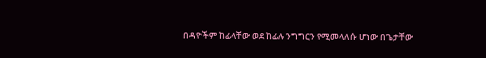በዳዮችም ከፊላቸው ወደ ከፊሉ ንግግርን የሚመላለሱ ሆነው በጌታቸው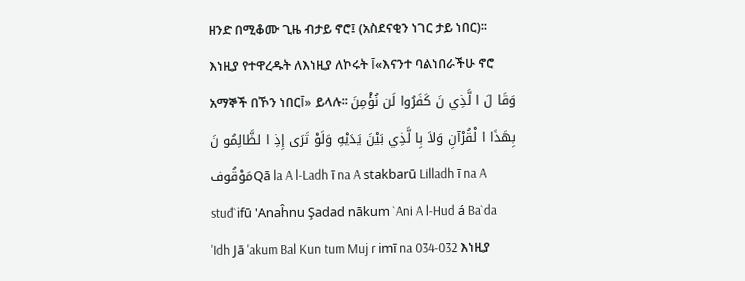ዘንድ በሚቆሙ ጊዜ ብታይ ኖሮ፤ (አስደናቂን ነገር ታይ ነበር)፡፡ እነዚያ የተዋረዱት ለእነዚያ ለኮሩት آ«እናንተ ባልነበራችሁ ኖሮ አማኞች በኾን ነበርآ» ይላሉ፡፡ وَقَا لَ ا لَّذِي نَ كَفَرُوا لَن نُؤْمِنَ بِهَذَا ا لْقُرْآنِ وَلاَ بِا لَّذِي بَيْنَ يَدَيْهِ وَلَوْ تَرَى إِذِ ا لظَّالِمُو نَ مَوْقُوفQā la A l-Ladh ī na A stakbarū Lilladh ī na A stuđ`ifū 'Anaĥnu Şadad nākum `Ani A l-Hud á Ba`da 'Idh Jā 'akum Bal Kun tum Muj r imī na 034-032 እነዚያ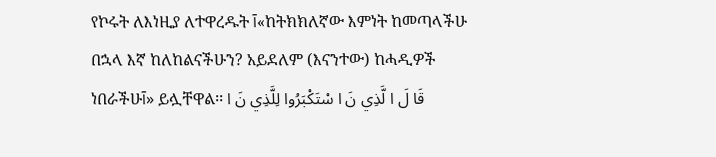የኮሩት ለእነዚያ ለተዋረዱት آ«ከትክክለኛው እምነት ከመጣላችሁ በኋላ እኛ ከለከልናችሁን? አይደለም (እናንተው) ከሓዲዎች ነበራችሁآ» ይሏቸዋል፡፡ قَا لَ ا لَّذِي نَ ا سْتَكْبَرُوا لِلَّذِي نَ ا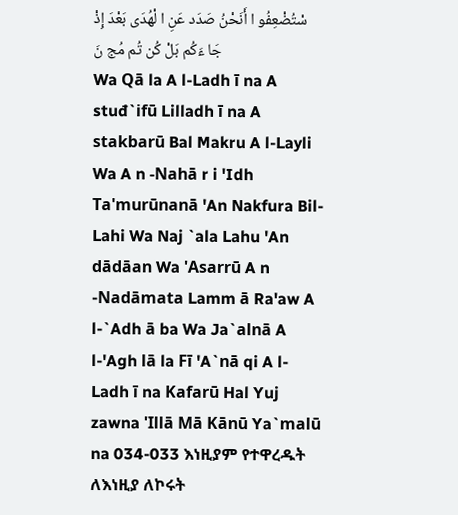سْتُضْعِفُو ا أَنَحْنُ صَدَد عَنِ ا لْهُدَى بَعْدَ إِذْ جَا ءَكُم بَلْ كُن تُم مُج نَ
Wa Qā la A l-Ladh ī na A stuđ`ifū Lilladh ī na A stakbarū Bal Makru A l-Layli Wa A n -Nahā r i 'Idh Ta'murūnanā 'An Nakfura Bil-Lahi Wa Naj `ala Lahu 'An dādāan Wa 'Asarrū A n -Nadāmata Lamm ā Ra'aw A l-`Adh ā ba Wa Ja`alnā A l-'Agh lā la Fī 'A`nā qi A l-Ladh ī na Kafarū Hal Yuj zawna 'Illā Mā Kānū Ya`malū na 034-033 እነዚያም የተዋረዱት ለእነዚያ ለኮሩት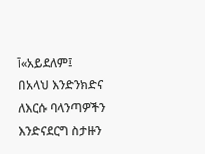آ«አይደለም፤ በአላህ እንድንክድና ለእርሱ ባላንጣዎችን እንድናደርግ ስታዙን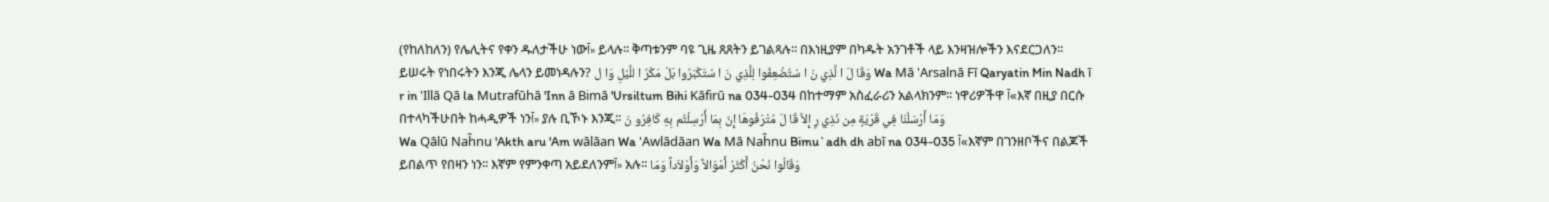(የከለከለን) የሌሊትና የቀን ዱለታችሁ ነውآ» ይላሉ፡፡ ቅጣቱንም ባዩ ጊዜ ጸጸትን ይገልጻሉ፡፡ በእነዚያም በካዱት አንገቶች ላይ እንዛዝሎችን እናደርጋለን፡፡ ይሠሩት የነበሩትን እንጂ ሌላን ይመነዳሉን? وَقَا لَ ا لَّذِي نَ ا سْتُضْعِفُوا لِلَّذِي نَ ا سْتَكْبَرُوا بَلْ مَكْرُ ا للَّيْلِ وَا ل Wa Mā 'Arsalnā Fī Qaryatin Min Nadh ī r in 'Illā Qā la Mutrafūhā 'Inn ā Bimā 'Ursiltum Bihi Kāfirū na 034-034 በከተማም አስፈራሪን አልላክንም፡፡ ነዋሪዎችዋ آ«እኛ በዚያ በርሱ በተላካችሁበት ከሓዲዎች ነንآ» ያሉ ቢኾኑ እንጂ፡፡ وَمَا أَرْسَلْنَا فِي قَرْيَةٍ مِن نَذِي رٍ إِلاَّ قَا لَ مُتْرَفُوهَا إِنّ بِمَا أُرْسِلْتُم بِهِ كَافِرُو نَ
Wa Qālū Naĥnu 'Akth aru 'Am wālāan Wa 'Awlādāan Wa Mā Naĥnu Bimu`adh dh abī na 034-035 آ«እኛም በገንዘቦችና በልጆች ይበልጥ የበዛን ነን፡፡ እኛም የምንቀጣ አይደለንምآ» አሉ፡፡ وَقَالُوا نَحْنُ أَكْثَرُ أَمْوَالاً وَأَوْلاَداً وَمَا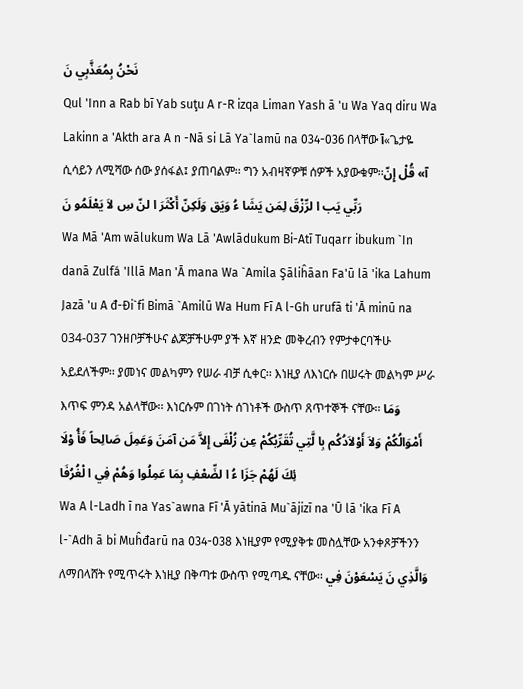نَحْنُ بِمُعَذَّبِي نَ
Qul 'Inn a Rab bī Yab suţu A r-R izqa Liman Yash ā 'u Wa Yaq diru Wa Lakinn a 'Akth ara A n -Nā si Lā Ya`lamū na 034-036 በላቸው آ«ጌታዬ ሲሳይን ለሚሻው ሰው ያሰፋል፤ ያጠባልም፡፡ ግን አብዛኛዎቹ ሰዎች አያውቁም፡፡آ» قُلْ إِنّ رَبِّي يَب ا لرِّزْقَ لِمَن يَشَا ءُ وَيَق وَلَكِنّ أَكْثَرَ ا لنّ سِ لاَ يَعْلَمُو نَ
Wa Mā 'Am wālukum Wa Lā 'Awlādukum Bi-Atī Tuqarr ibukum `In danā Zulfá 'Illā Man 'Ā mana Wa `Amila Şāliĥāan Fa'ū lā 'ika Lahum Jazā 'u A đ-Đi`fi Bimā `Amilū Wa Hum Fī A l-Gh urufā ti 'Ā minū na 034-037 ገንዘቦቻችሁና ልጆቻችሁም ያች እኛ ዘንድ መቅረብን የምታቀርባችሁ አይደለችም፡፡ ያመነና መልካምን የሠራ ብቻ ሲቀር፡፡ እነዚያ ለእነርሱ በሠሩት መልካም ሥራ እጥፍ ምንዳ አልላቸው፡፡ እነርሱም በገነት ሰገነቶች ውስጥ ጸጥተኞች ናቸው፡፡ وَمَا أَمْوَالُكُمْ وَلاَ أَوْلاَدُكُم بِا لَّتِي تُقَرِّبُكُمْ عِن زُلْفَى إِلاَّ مَن آمَنَ وَعَمِلَ صَالِحاً فَأُ وْلَا ئِكَ لَهُمْ جَزَا ءُ ا لضِّعْفِ بِمَا عَمِلُوا وَهُمْ فِي ا لْغُرُفَا
Wa A l-Ladh ī na Yas`awna Fī 'Ā yātinā Mu`ājizī na 'Ū lā 'ika Fī A l-`Adh ā bi Muĥđarū na 034-038 እነዚያም የሚያቅቱ መስሏቸው አንቀጾቻችንን ለማበላሸት የሚጥሩት እነዚያ በቅጣቱ ውስጥ የሚጣዱ ናቸው፡፡ وَالَّذِي نَ يَسْعَوْنَ فِي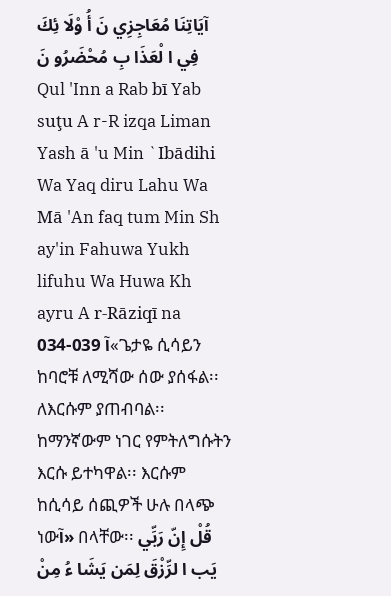آيَاتِنَا مُعَاجِزِي نَ أُ وْلَا ئِكَ فِي ا لْعَذَا بِ مُحْضَرُو نَ
Qul 'Inn a Rab bī Yab suţu A r-R izqa Liman Yash ā 'u Min `Ibādihi Wa Yaq diru Lahu Wa Mā 'An faq tum Min Sh ay'in Fahuwa Yukh lifuhu Wa Huwa Kh ayru A r-Rāziqī na 034-039 آ«ጌታዬ ሲሳይን ከባሮቹ ለሚሻው ሰው ያሰፋል፡፡ ለእርሱም ያጠብባል፡፡ ከማንኛውም ነገር የምትለግሱትን እርሱ ይተካዋል፡፡ እርሱም ከሲሳይ ሰጪዎች ሁሉ በላጭ ነውآ» በላቸው፡፡ قُلْ إِنّ رَبِّي يَب ا لرِّزْقَ لِمَن يَشَا ءُ مِنْ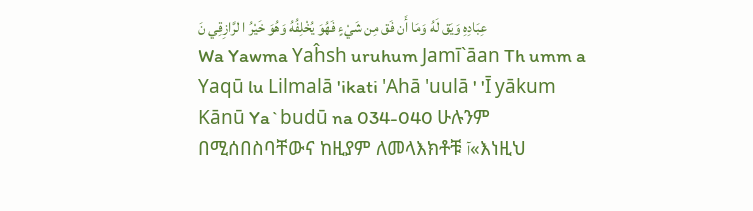عِبَادِهِ وَيَق لَهُ وَمَا أَن فَق مِن شَيْءٍ فَهُوَ يُخْلِفُهُ وَهُوَ خَيْرُ ا لرَّازِقِي نَ
Wa Yawma Yaĥsh uruhum Jamī`āan Th umm a Yaqū lu Lilmalā 'ikati 'Ahā 'uulā ' 'Ī yākum Kānū Ya`budū na 034-040 ሁሉንም በሚሰበስባቸውና ከዚያም ለመላእክቶቹ آ«እነዚህ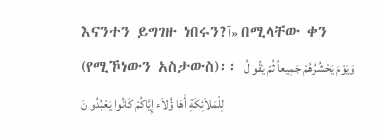እናንተን ይግገዙ ነበሩን?آ» በሚላቸው ቀን (የሚኾነውን አስታውስ)፡፡ وَيَوْمَ يَحْشُرُهُمْ جَمِيعاً ثُمّ يَقُو لُ لِلْمَلاَئِكَةِ أَهَا ؤُلاَء إِيَّاكُمْ كَانُوا يَعْبُدُو نَ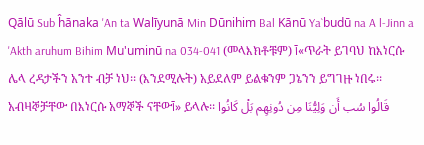Qālū Sub ĥānaka 'An ta Walīyunā Min Dūnihim Bal Kānū Ya`budū na A l-Jinn a 'Akth aruhum Bihim Mu'uminū na 034-041 (መላእክቶቹም) آ«ጥራት ይገባህ ከእነርሱ ሌላ ረዳታችን አንተ ብቻ ነህ፡፡ (እንደሚሉት) አይደለም ይልቁንም ጋኔንን ይግገዙ ነበሩ፡፡ አብዛኞቻቸው በእነርሱ አማኞች ናቸውآ» ይላሉ፡፡ قَالُوا سُب أَن وَلِيُّنَا مِن دُونِهِم بَلْ كَانُوا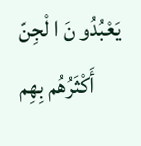يَعْبُدُو نَ ا لْجِنّ أَكْثَرُهُم بِهِم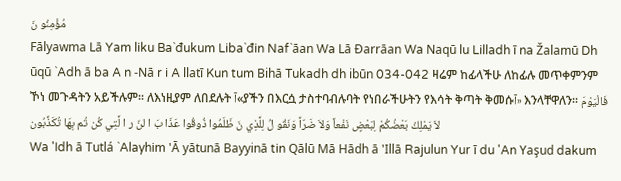مُؤْمِنُو نَ
Fālyawma Lā Yam liku Ba`đukum Liba`đin Naf`āan Wa Lā Đarrāan Wa Naqū lu Lilladh ī na Žalamū Dh ūqū `Adh ā ba A n -Nā r i A llatī Kun tum Bihā Tukadh dh ibūn 034-042 ዛሬም ከፊላችሁ ለከፊሉ መጥቀምንም ኾነ መጉዳትን አይችሉም፡፡ ለእነዚያም ለበደሉት آ«ያችን በእርሷ ታስተባብሉባት የነበራችሁትን የእሳት ቅጣት ቅመሱآ» እንላቸዋለን፡፡ فَالْيَوْمَ لاَ يَمْلِكُ بَعْضُكُمْ لِبَعْضٍ نَفْعاً وَلاَ ضَرّاً وَنَقُو لُ لِلَّذِي نَ ظَلَمُوا ذُوقُوا عَذَا بَ ا لنّ ر ا لَّتِي كُن تُم بِهَا تُكَذِّبُون
Wa 'Idh ā Tutlá `Alayhim 'Ā yātunā Bayyinā tin Qālū Mā Hādh ā 'Illā Rajulun Yur ī du 'An Yaşud dakum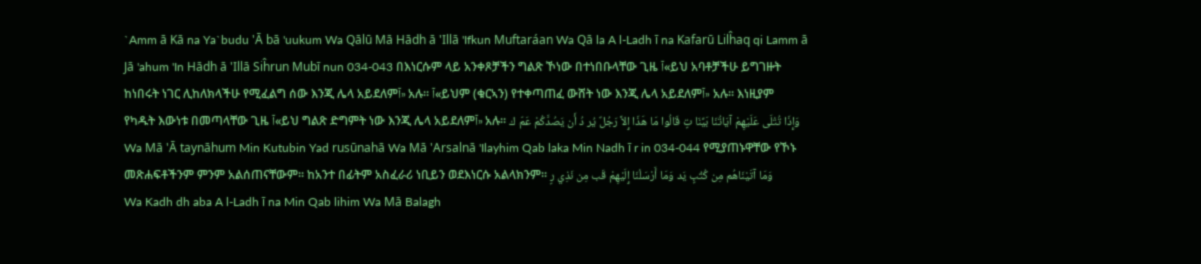`Amm ā Kā na Ya`budu 'Ā bā 'uukum Wa Qālū Mā Hādh ā 'Illā 'Ifkun Muftaráan Wa Qā la A l-Ladh ī na Kafarū Lilĥaq qi Lamm ā Jā 'ahum 'In Hādh ā 'Illā Siĥrun Mubī nun 034-043 በእነርሱም ላይ አንቀጾቻችን ግልጽ ኾነው በተነበቡላቸው ጊዜ آ«ይህ አባቶቻችሁ ይግገዙት ከነበሩት ነገር ሊከለክላችሁ የሚፈልግ ሰው እንጂ ሌላ አይደለምآ» አሉ፡፡ آ«ይህም (ቁርኣን) የተቀጣጠፈ ውሸት ነው እንጂ ሌላ አይደለምآ» አሉ፡፡ እነዚያም የካዱት እውነቱ በመጣላቸው ጊዜ آ«ይህ ግልጽ ድግምት ነው እንጂ ሌላ አይደለምآ» አሉ፡፡ وَإِذَا تُتْلَى عَلَيْهِمْ آيَاتُنَا بَيِّنَا تٍ قَالُوا مَا هَذَا إِلاَّ رَجُلٌ يُر دُ أَن يَصُدَّكُمْ عَمّ ك Wa Mā 'Ā taynāhum Min Kutubin Yad rusūnahā Wa Mā 'Arsalnā 'Ilayhim Qab laka Min Nadh ī r in 034-044 የሚያጠኑዋቸው የኾኑ መጽሐፍቶችንም ምንም አልሰጠናቸውም፡፡ ከአንተ በፊትም አስፈራሪ ነቢይን ወደእነርሱ አልላክንም፡፡ وَمَا آتَيْنَاهُم مِن كُتُبٍ يَد وَمَا أَرْسَلْنَا إِلَيْهِمْ قَب مِن نَذِي رٍ
Wa Kadh dh aba A l-Ladh ī na Min Qab lihim Wa Mā Balagh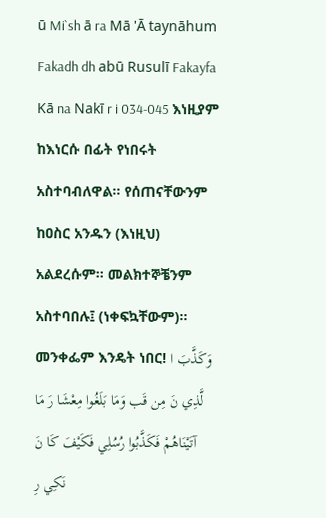ū Mi`sh ā ra Mā 'Ā taynāhum Fakadh dh abū Rusulī Fakayfa Kā na Nakī r i 034-045 እነዚያም ከእነርሱ በፊት የነበሩት አስተባብለዋል፡፡ የሰጠናቸውንም ከዐስር አንዱን (እነዚህ) አልደረሱም፡፡ መልክተኞቼንም አስተባበሉ፤ (ነቀፍኳቸውም)፡፡ መንቀፌም እንዴት ነበር! وَكَذَّبَ ا لَّذِي نَ مِن قَب وَمَا بَلَغُوا مِعْشَا رَ مَا آتَيْنَاهُمْ فَكَذَّبُوا رُسُلِي فَكَيْفَ كَا نَ نَكِي رِ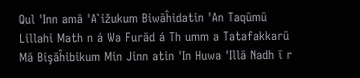Qul 'Inn amā 'A`ižukum Biwāĥidatin 'An Taqūmū Lillahi Math n á Wa Furād á Th umm a Tatafakkarū Mā Bişāĥibikum Min Jinn atin 'In Huwa 'Illā Nadh ī r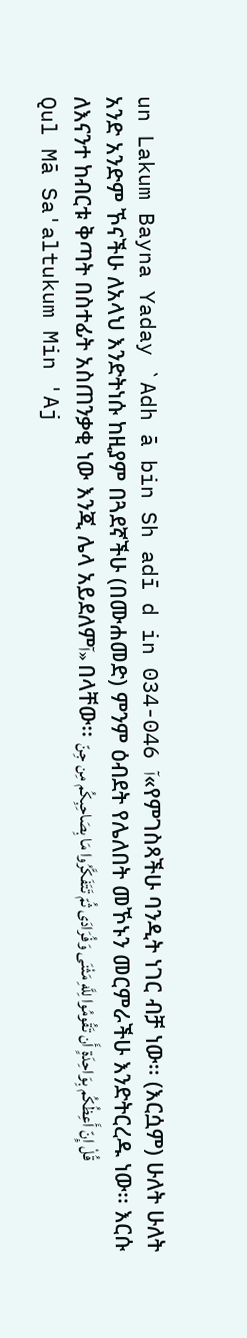un Lakum Bayna Yaday `Adh ā bin Sh adī d in 034-046 آ«የምገስጻችሁ ባንዲት ነገር ብቻ ነው፡፡ (እርሷም) ሁለት ሁለት አንድ አንድም ኾናችሁ ለአላህ እንድትነሱ ከዚያም በጓደኛችሁ (በሙሐመድ) ምንም ዕብደት የሌለበት መኾኑን መርምራችሁ እንድትርረዱ ነው፡፡ እርሱ ለእናንተ ከብርቱ ቅጣት በስተፊት አስጠንቃቂ ነው እንጂ ሌላ አይደለምآ» በላቸው፡፡ قُلْ إِنّ أَعِظُكُم بِوَاحِدَةٍ أَن تَقُومُوا لِلَّهِ مَثْنَى وَفُرَادَى ثُمّ تَتَفَكَّرُوا مَا بِصَاحِبِكُم مِن جِنّ
Qul Mā Sa'altukum Min 'Aj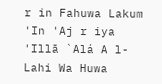r in Fahuwa Lakum 'In 'Aj r iya 'Illā `Alá A l-Lahi Wa Huwa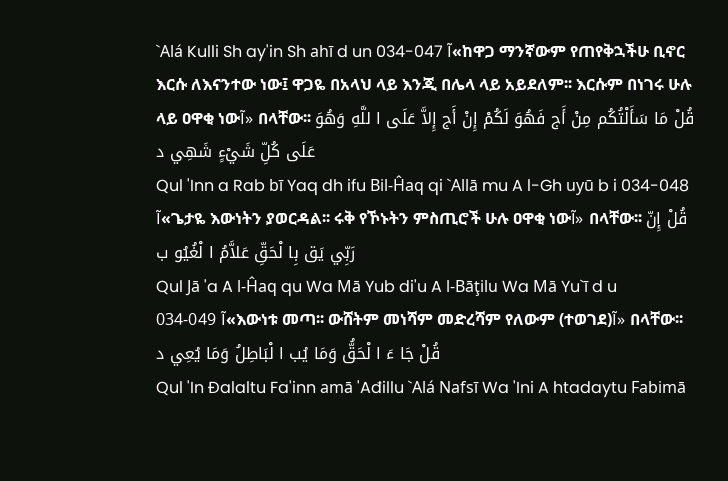`Alá Kulli Sh ay'in Sh ahī d un 034-047 آ«ከዋጋ ማንኛውም የጠየቅኋችሁ ቢኖር እርሱ ለእናንተው ነው፤ ዋጋዬ በአላህ ላይ እንጂ በሌላ ላይ አይደለም፡፡ እርሱም በነገሩ ሁሉ ላይ ዐዋቂ ነውآ» በላቸው፡፡ قُلْ مَا سَأَلْتُكُم مِنْ أَج فَهُوَ لَكُمْ إِنْ أَج إِلاَّ عَلَى ا للَّهِ وَهُوَ عَلَى كُلِّ شَيْءٍ شَهِي د
Qul 'Inn a Rab bī Yaq dh ifu Bil-Ĥaq qi `Allā mu A l-Gh uyū b i 034-048 آ«ጌታዬ እውነትን ያወርዳል፡፡ ሩቅ የኾኑትን ምስጢሮች ሁሉ ዐዋቂ ነውآ» በላቸው፡፡ قُلْ إِنّ رَبِّي يَق بِا لْحَقِّ عَلاَّمُ ا لْغُيُو ب
Qul Jā 'a A l-Ĥaq qu Wa Mā Yub di'u A l-Bāţilu Wa Mā Yu`ī d u 034-049 آ«እውነቱ መጣ፡፡ ውሸትም መነሻም መድረሻም የለውም (ተወገደ)آ» በላቸው፡፡ قُلْ جَا ءَ ا لْحَقُّ وَمَا يُب ا لْبَاطِلُ وَمَا يُعِي د
Qul 'In Đalaltu Fa'inn amā 'Ađillu `Alá Nafsī Wa 'Ini A htadaytu Fabimā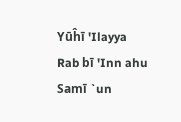Yūĥī 'Ilayya Rab bī 'Inn ahu Samī `un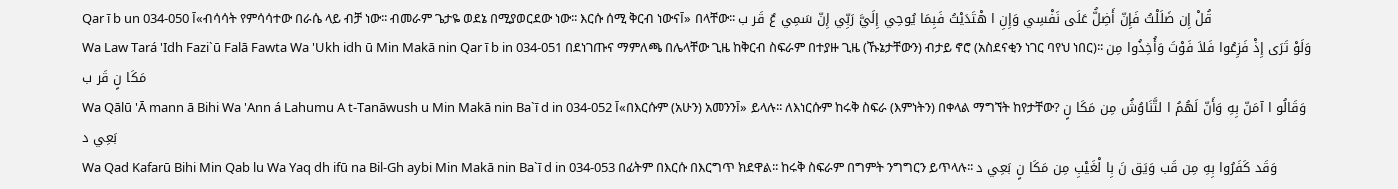Qar ī b un 034-050 آ«ብሳሳት የምሳሳተው በራሴ ላይ ብቻ ነው፡፡ ብመራም ጌታዬ ወደኔ በሚያወርደው ነው፡፡ እርሱ ሰሚ ቅርብ ነውናآ» በላቸው፡፡ قُلْ إِن ضَلَلْتُ فَإِنّ أَضِلُّ عَلَى نَفْسِي وَإِنِ ا هْتَدَيْتُ فَبِمَا يُوحِي إِلَيَّ رَبِّي إِنّ سَمِي عٌ قَر ب
Wa Law Tará 'Idh Fazi`ū Falā Fawta Wa 'Ukh idh ū Min Makā nin Qar ī b in 034-051 በደነገጡና ማምለጫ በሌላቸው ጊዜ ከቅርብ ስፍራም በተያዙ ጊዜ (ኹኔታቸውን) ብታይ ኖሮ (አስደናቂን ነገር ባየህ ነበር)፡፡ وَلَوْ تَرَى إِذْ فَزِعُوا فَلاَ فَوْتَ وَأُخِذُوا مِن مَكَا نٍ قَر ب
Wa Qālū 'Ā mann ā Bihi Wa 'Ann á Lahumu A t-Tanāwush u Min Makā nin Ba`ī d in 034-052 آ«በእርሱም (አሁን) አመንንآ» ይላሉ፡፡ ለእነርሱም ከሩቅ ስፍራ (እምነትን) በቀላል ማግኘት ከየታቸው? وَقَالُو ا آمَنّ بِهِ وَأَنّ لَهُمُ ا لتَّنَاوُشُ مِن مَكَا نٍ بَعِي د
Wa Qad Kafarū Bihi Min Qab lu Wa Yaq dh ifū na Bil-Gh aybi Min Makā nin Ba`ī d in 034-053 በፊትም በእርሱ በእርግጥ ክደዋል፡፡ ከሩቅ ስፍራም በግምት ንግግርን ይጥላሉ፡፡ وَقَد كَفَرُوا بِهِ مِن قَب وَيَق نَ بِا لْغَيْبِ مِن مَكَا نٍ بَعِي د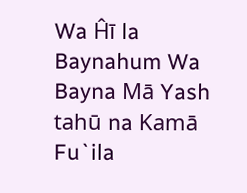Wa Ĥī la Baynahum Wa Bayna Mā Yash tahū na Kamā Fu`ila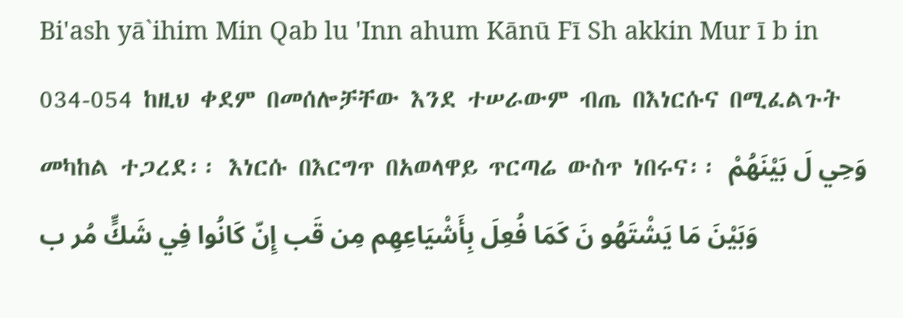Bi'ash yā`ihim Min Qab lu 'Inn ahum Kānū Fī Sh akkin Mur ī b in 034-054 ከዚህ ቀደም በመሰሎቻቸው እንደ ተሠራውም ብጤ በእነርሱና በሚፈልጉት መካከል ተጋረደ፡፡ እነርሱ በእርግጥ በአወላዋይ ጥርጣሬ ውስጥ ነበሩና፡፡ وَحِي لَ بَيْنَهُمْ وَبَيْنَ مَا يَشْتَهُو نَ كَمَا فُعِلَ بِأَشْيَاعِهِم مِن قَب إِنّ كَانُوا فِي شَكٍّ مُر ب